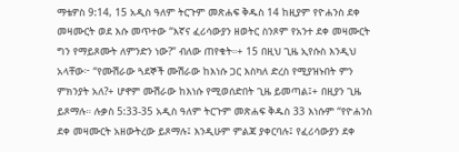ማቴዎስ 9:14, 15 አዲስ ዓለም ትርጉም መጽሐፍ ቅዱስ 14 ከዚያም የዮሐንስ ደቀ መዛሙርት ወደ እሱ መጥተው “እኛና ፈሪሳውያን ዘወትር ስንጾም የአንተ ደቀ መዛሙርት ግን የማይጾሙት ለምንድን ነው?” ብለው ጠየቁት።+ 15 በዚህ ጊዜ ኢየሱስ እንዲህ አላቸው፦ “የሙሽራው ጓደኞች ሙሽራው ከእነሱ ጋር እስካለ ድረስ የሚያዝኑበት ምን ምክንያት አለ?+ ሆኖም ሙሽራው ከእነሱ የሚወሰድበት ጊዜ ይመጣል፤+ በዚያን ጊዜ ይጾማሉ። ሉቃስ 5:33-35 አዲስ ዓለም ትርጉም መጽሐፍ ቅዱስ 33 እነሱም “የዮሐንስ ደቀ መዛሙርት አዘውትረው ይጾማሉ፤ እንዲሁም ምልጃ ያቀርባሉ፤ የፈሪሳውያን ደቀ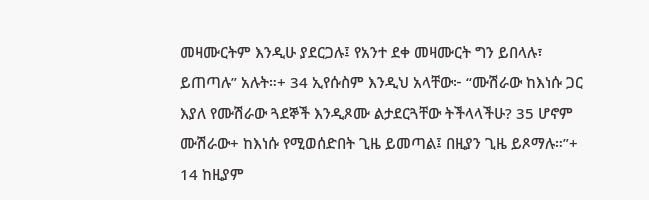መዛሙርትም እንዲሁ ያደርጋሉ፤ የአንተ ደቀ መዛሙርት ግን ይበላሉ፣ ይጠጣሉ” አሉት።+ 34 ኢየሱስም እንዲህ አላቸው፦ “ሙሽራው ከእነሱ ጋር እያለ የሙሽራው ጓደኞች እንዲጾሙ ልታደርጓቸው ትችላላችሁ? 35 ሆኖም ሙሽራው+ ከእነሱ የሚወሰድበት ጊዜ ይመጣል፤ በዚያን ጊዜ ይጾማሉ።”+
14 ከዚያም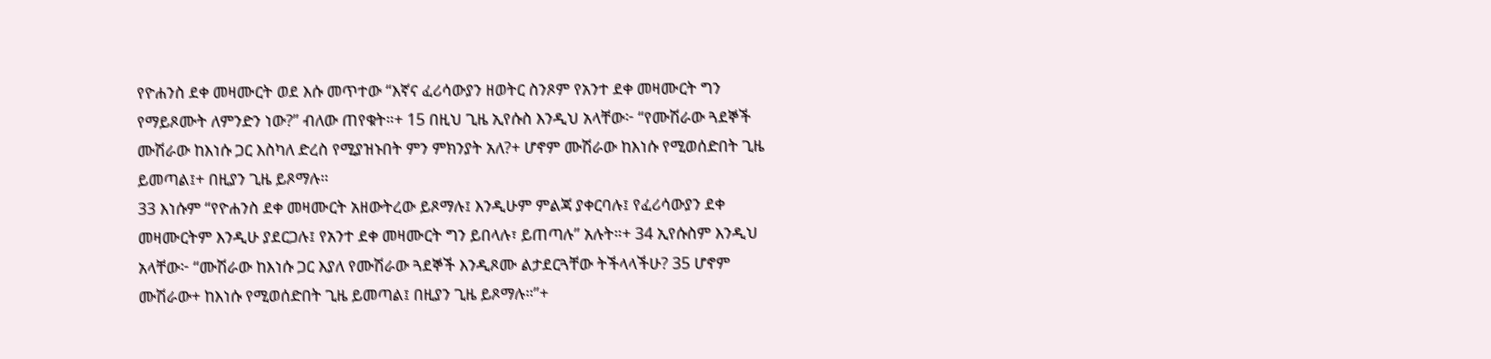የዮሐንስ ደቀ መዛሙርት ወደ እሱ መጥተው “እኛና ፈሪሳውያን ዘወትር ስንጾም የአንተ ደቀ መዛሙርት ግን የማይጾሙት ለምንድን ነው?” ብለው ጠየቁት።+ 15 በዚህ ጊዜ ኢየሱስ እንዲህ አላቸው፦ “የሙሽራው ጓደኞች ሙሽራው ከእነሱ ጋር እስካለ ድረስ የሚያዝኑበት ምን ምክንያት አለ?+ ሆኖም ሙሽራው ከእነሱ የሚወሰድበት ጊዜ ይመጣል፤+ በዚያን ጊዜ ይጾማሉ።
33 እነሱም “የዮሐንስ ደቀ መዛሙርት አዘውትረው ይጾማሉ፤ እንዲሁም ምልጃ ያቀርባሉ፤ የፈሪሳውያን ደቀ መዛሙርትም እንዲሁ ያደርጋሉ፤ የአንተ ደቀ መዛሙርት ግን ይበላሉ፣ ይጠጣሉ” አሉት።+ 34 ኢየሱስም እንዲህ አላቸው፦ “ሙሽራው ከእነሱ ጋር እያለ የሙሽራው ጓደኞች እንዲጾሙ ልታደርጓቸው ትችላላችሁ? 35 ሆኖም ሙሽራው+ ከእነሱ የሚወሰድበት ጊዜ ይመጣል፤ በዚያን ጊዜ ይጾማሉ።”+